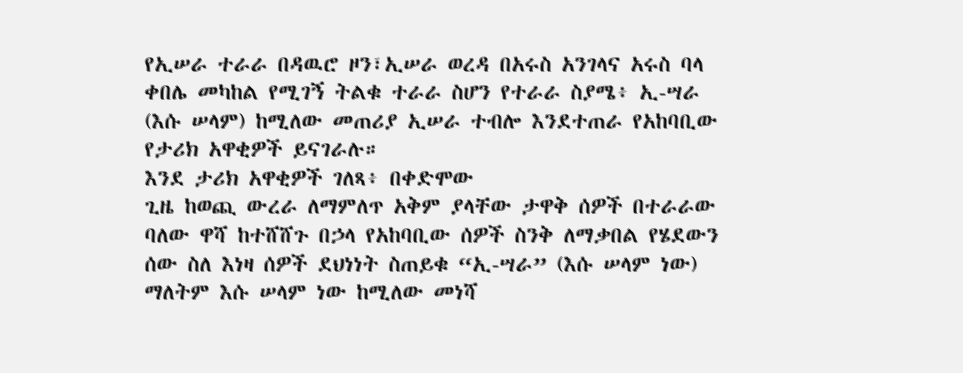የኢሠራ ተራራ በዳዉሮ ዞን፣ኢሠራ ወረዳ በአሩስ አንገላና አሩስ ባላ ቀበሌ መካከል የሚገኝ ትልቁ ተራራ ስሆን የተራራ ስያሜ፥ ኢ-ሣራ (እሱ ሠላም) ከሚለው መጠሪያ ኢሠራ ተብሎ እንደተጠራ የአከባቢው የታሪክ አዋቂዎች ይናገራሉ።
እንደ ታሪክ አዋቂዎች ገለጻ፥ በቀድሞው
ጊዜ ከወጪ ውረራ ለማምለጥ አቅም ያላቸው ታዋቅ ሰዎች በተራራው ባለው ዋሻ ከተሸሸጉ በኃላ የአከባቢው ሰዎች ስንቅ ለማቃበል የሄደውን ሰው ስለ እነዛ ሰዎች ደህነነት ስጠይቁ “ኢ-ሣራ” (እሱ ሠላም ነው) ማለትም እሱ ሠላም ነው ከሚለው መነሻ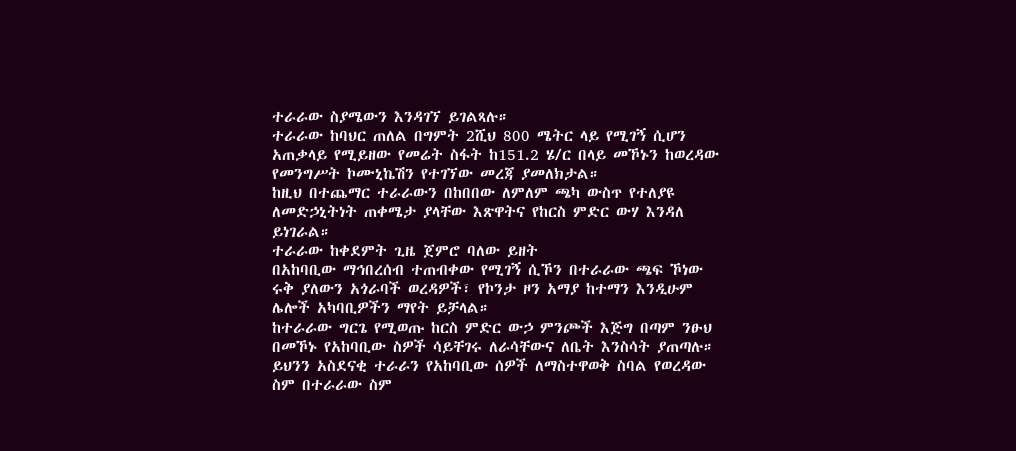ተራራው ስያሜውን እንዳገኘ ይገልጻሉ።
ተራራው ከባህር ጠለል በግምት 2ሺህ 800 ሜትር ላይ የሚገኝ ሲሆን አጠቃላይ የሚይዘው የመሬት ስፋት ከ151.2 ሄ/ር በላይ መኾኑን ከወረዳው የመንግሥት ኮሙኒኬሽን የተገኘው መረጃ ያመለክታል።
ከዚህ በተጨማር ተራራውን በከበበው ለምለም ጫካ ውስጥ የተለያዩ ለመድኃኒትነት ጠቀሜታ ያላቸው እጽዋትና የከርስ ምድር ውሃ እንዳለ ይነገራል።
ተራራው ከቀደምት ጊዜ ጀምሮ ባለው ይዘት
በአከባቢው ማኅበረሰብ ተጠብቀው የሚገኝ ሲኾን በተራራው ጫፍ ኾነው ሩቅ ያለውን አጎራባች ወረዳዎች፣ የኮንታ ዞን አማያ ከተማን እንዲሁም ሌሎች አካባቢዎችን ማየት ይቻላል።
ከተራራው ግርጌ የሚወጡ ከርስ ምድር ውኃ ምንጮች እጅግ በጣም ንፁህ በመኾኑ የአከባቢው ስዎች ሳይቸገሩ ለራሳቸውና ለቤት እንስሳት ያጠጣሉ።
ይህንን አስደናቂ ተራራን የአከባቢው ሰዎች ለማስተዋወቅ ስባል የወረዳው ስም በተራራው ስም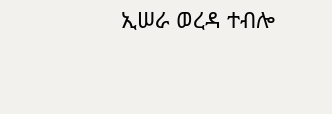ኢሠራ ወረዳ ተብሎ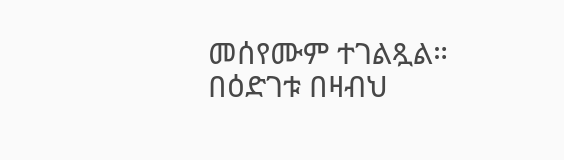መሰየሙም ተገልጿል።
በዕድገቱ በዛብህ